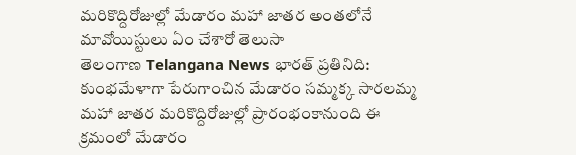మరికొద్దిరోజుల్లో మేడారం మహా జాతర అంతలోనే మావోయిస్టులు ఏం చేశారో తెలుసా
తెలంగాణ Telangana News భారత్ ప్రతినిది: కుంభమేళాగా పేరుగాంచిన మేడారం సమ్మక్క సారలమ్మ మహా జాతర మరికొద్దిరోజుల్లో ప్రారంభంకానుంది ఈ క్రమంలో మేడారం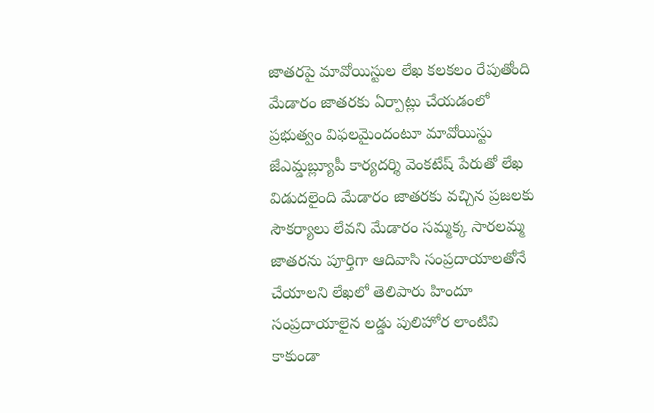జాతరపై మావోయిస్టుల లేఖ కలకలం రేపుతోంది మేడారం జాతరకు ఏర్పాట్లు చేయడంలో ప్రభుత్వం విఫలమైందంటూ మావోయిస్టు జేఎమ్డబ్ల్యూపీ కార్యదర్శి వెంకటేష్ పేరుతో లేఖ విడుదలైంది మేడారం జాతరకు వచ్చిన ప్రజలకు సౌకర్యాలు లేవని మేడారం సమ్మక్క సారలమ్మ జాతరను పూర్తిగా ఆదివాసి సంప్రదాయాలతోనే చేయాలని లేఖలో తెలిపారు హిందూ సంప్రదాయాలైన లడ్డు పులిహోర లాంటివి కాకుండా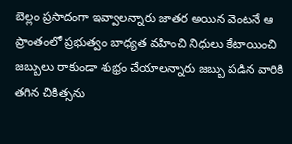బెల్లం ప్రసాదంగా ఇవ్వాలన్నారు జాతర అయిన వెంటనే ఆ ప్రాంతంలో ప్రభుత్వం బాధ్యత వహించి నిధులు కేటాయించి జబ్బులు రాకుండా శుభ్రం చేయాలన్నారు జబ్బు పడిన వారికి తగిన చికిత్సను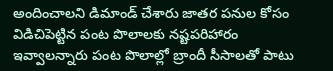అందించాలని డిమాండ్ చేశారు జాతర పనుల కోసం విడిచిపెట్టిన పంట పొలాలకు నష్టపరిహారం ఇవ్వాలన్నారు పంట పొలాల్లో బ్రాందీ సీసాలతో పాటు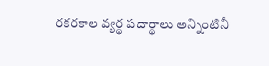రకరకాల వ్యర్థ పదార్థాలు అన్నింటినీ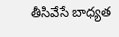తీసివేసే బాధ్యత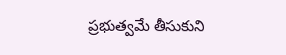ప్రభుత్వమే తీసుకుని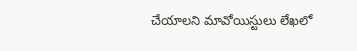చేయాలని మావోయిస్టులు లేఖలో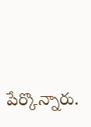పేర్కొన్నారు.